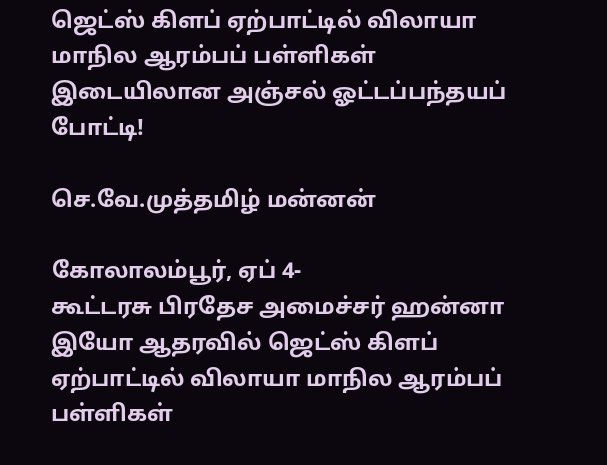ஜெட்ஸ் கிளப் ஏற்பாட்டில் விலாயா மாநில ஆரம்பப் பள்ளிகள் இடையிலான அஞ்சல் ஓட்டப்பந்தயப் போட்டி!

செ.வே.முத்தமிழ் மன்னன்

கோலாலம்பூர், ஏப் 4-
கூட்டரசு பிரதேச அமைச்சர் ஹன்னா இயோ ஆதரவில் ஜெட்ஸ் கிளப் ஏற்பாட்டில் விலாயா மாநில ஆரம்பப் பள்ளிகள்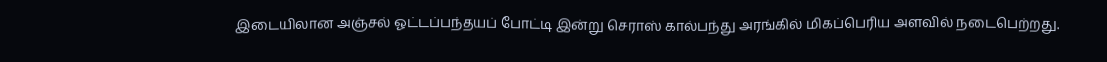இடையிலான அஞ்சல் ஓட்டப்பந்தயப் போட்டி இன்று செராஸ் கால்பந்து அரங்கில் மிகப்பெரிய அளவில் நடைபெற்றது.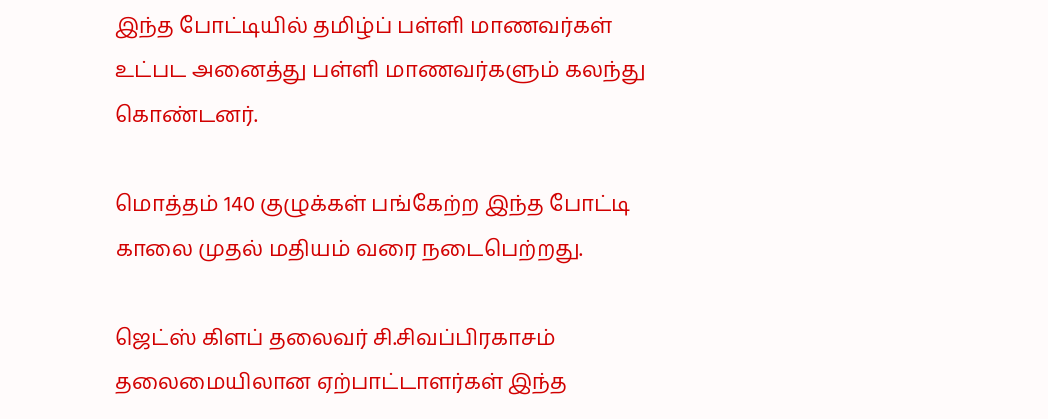இந்த போட்டியில் தமிழ்ப் பள்ளி மாணவர்கள் உட்பட அனைத்து பள்ளி மாணவர்களும் கலந்து கொண்டனர்.

மொத்தம் 140 குழுக்கள் பங்கேற்ற இந்த போட்டி காலை முதல் மதியம் வரை நடைபெற்றது.

ஜெட்ஸ் கிளப் தலைவர் சி.சிவப்பிரகாசம் தலைமையிலான ஏற்பாட்டாளர்கள் இந்த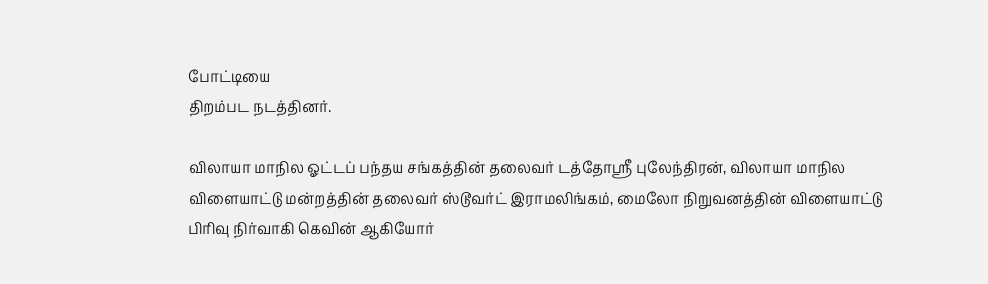போட்டியை
திறம்பட நடத்தினர்.

விலாயா மாநில ஓட்டப் பந்தய சங்கத்தின் தலைவர் டத்தோஸ்ரீ புலேந்திரன், விலாயா மாநில விளையாட்டு மன்றத்தின் தலைவர் ஸ்டூவர்ட் இராமலிங்கம், மைலோ நிறுவனத்தின் விளையாட்டு பிரிவு நிர்வாகி கெவின் ஆகியோர்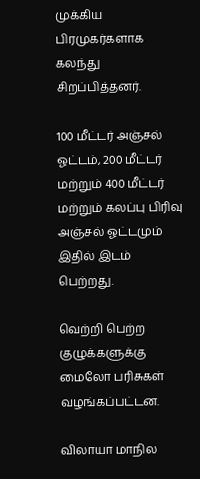முக்கிய பிரமுகர்களாக கலந்து சிறப்பித்தனர்.

100 மீட்டர் அஞ்சல் ஓட்டம், 200 மீட்டர் மற்றும் 400 மீட்டர் மற்றும் கலப்பு பிரிவு அஞ்சல் ஓட்டமும் இதில் இடம் பெற்றது.

வெற்றி பெற்ற குழுக்களுக்கு மைலோ பரிசுகள் வழங்கப்பட்டன.

விலாயா மாநில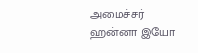அமைச்சர் ஹன்னா இயோ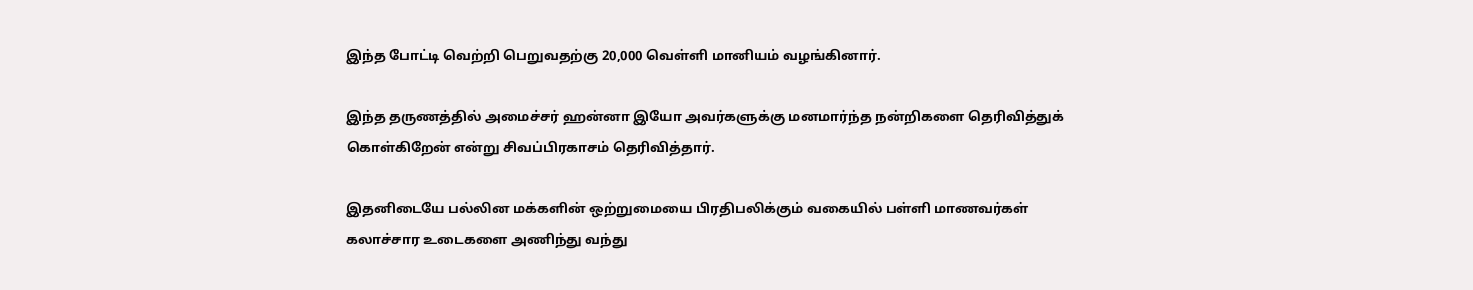இந்த போட்டி வெற்றி பெறுவதற்கு 20,000 வெள்ளி மானியம் வழங்கினார்.

இந்த தருணத்தில் அமைச்சர் ஹன்னா இயோ அவர்களுக்கு மனமார்ந்த நன்றிகளை தெரிவித்துக் கொள்கிறேன் என்று சிவப்பிரகாசம் தெரிவித்தார்.

இதனிடையே பல்லின மக்களின் ஒற்றுமையை பிரதிபலிக்கும் வகையில் பள்ளி மாணவர்கள் கலாச்சார உடைகளை அணிந்து வந்து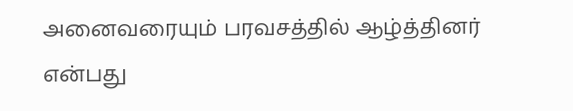அனைவரையும் பரவசத்தில் ஆழ்த்தினர் என்பது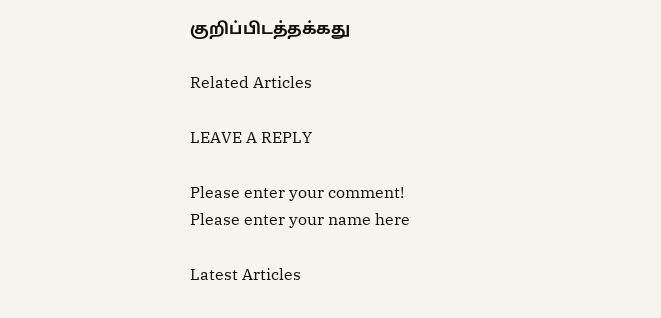குறிப்பிடத்தக்கது

Related Articles

LEAVE A REPLY

Please enter your comment!
Please enter your name here

Latest Articles